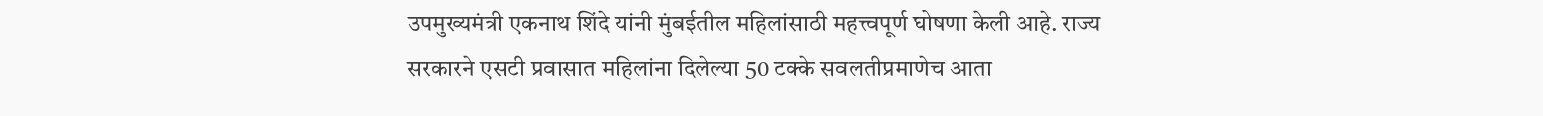उपमुख्यमंत्री एकनाथ शिंदे यांनी मुंबईतील महिलांसाठी महत्त्वपूर्ण घोषणा केली आहे. राज्य सरकारने एसटी प्रवासात महिलांना दिलेल्या 50 टक्के सवलतीप्रमाणेच आता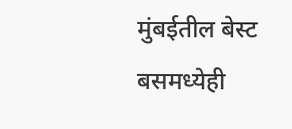मुंबईतील बेस्ट बसमध्येही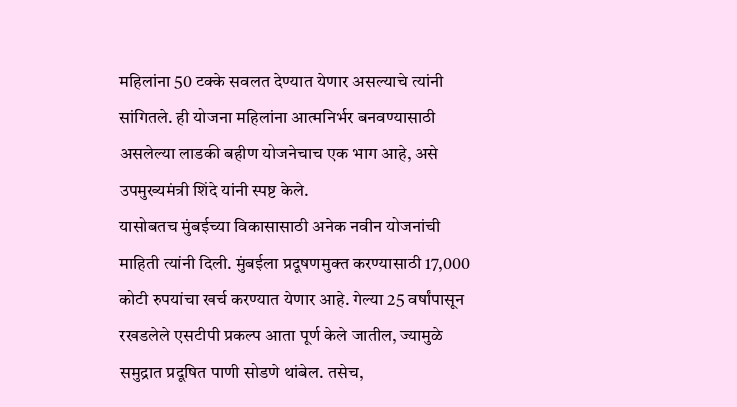महिलांना 50 टक्के सवलत देण्यात येणार असल्याचे त्यांनी सांगितले. ही योजना महिलांना आत्मनिर्भर बनवण्यासाठी असलेल्या लाडकी बहीण योजनेचाच एक भाग आहे, असे उपमुख्यमंत्री शिंदे यांनी स्पष्ट केले.
यासोबतच मुंबईच्या विकासासाठी अनेक नवीन योजनांची माहिती त्यांनी दिली. मुंबईला प्रदूषणमुक्त करण्यासाठी 17,000 कोटी रुपयांचा खर्च करण्यात येणार आहे. गेल्या 25 वर्षांपासून रखडलेले एसटीपी प्रकल्प आता पूर्ण केले जातील, ज्यामुळे समुद्रात प्रदूषित पाणी सोडणे थांबेल. तसेच,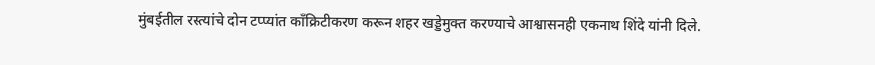मुंबईतील रस्त्यांचे दोन टप्प्यांत काँक्रिटीकरण करून शहर खड्डेमुक्त करण्याचे आश्वासनही एकनाथ शिंदे यांनी दिले.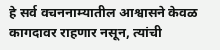हे सर्व वचननाम्यातील आश्वासने केवळ कागदावर राहणार नसून, त्यांची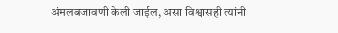अंमलबजावणी केली जाईल, असा विश्वासही त्यांनी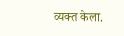व्यक्त केला.